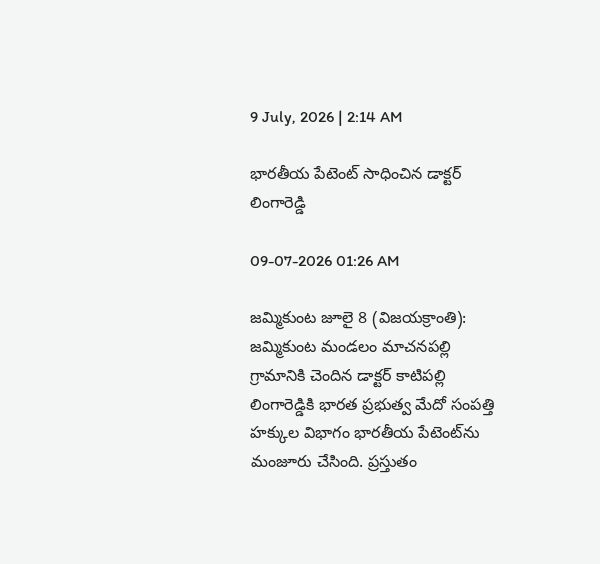9 July, 2026 | 2:14 AM

భారతీయ పేటెంట్ సాధించిన డాక్టర్ లింగారెడ్డి

09-07-2026 01:26 AM

జమ్మికుంట జూలై 8 (విజయక్రాంతి): జమ్మికుంట మండలం మాచనపల్లి గ్రామానికి చెందిన డాక్టర్ కాటిపల్లి లింగారెడ్డికి భారత ప్రభుత్వ మేదో సంపత్తి హక్కుల విభాగం భారతీయ పేటెంట్‌ను మంజూరు చేసింది. ప్రస్తుతం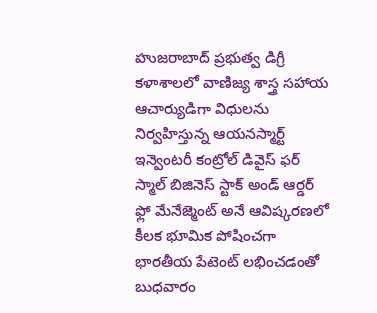హుజరాబాద్ ప్రభుత్వ డిగ్రీ కళాశాలలో వాణిజ్య శాస్త్ర సహాయ ఆచార్యుడిగా విధులను నిర్వహిస్తున్న ఆయనస్మార్ట్ ఇన్వెంటరీ కంట్రోల్ డివైస్ ఫర్ స్మాల్ బిజినెస్ స్టాక్ అండ్ ఆర్డర్ ఫ్లో మేనేజ్మెంట్ అనే ఆవిష్కరణలో కీలక భూమిక పోషించగా భారతీయ పేటెంట్ లభించడంతో బుధవారం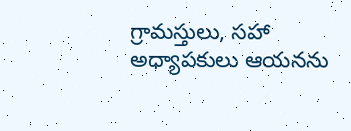గ్రామస్తులు, సహా అధ్యాపకులు ఆయనను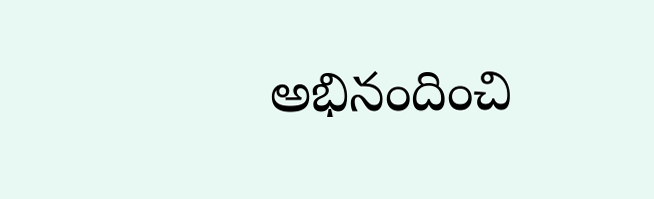అభినందించి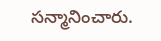సన్మానించారు.